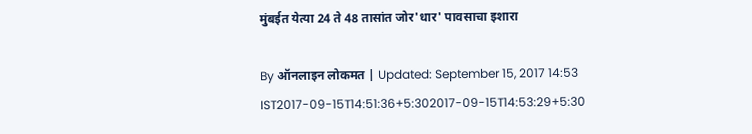मुंबईत येत्या 24 ते 48 तासांत जोर'धार' पावसाचा इशारा

By ऑनलाइन लोकमत | Updated: September 15, 2017 14:53 IST2017-09-15T14:51:36+5:302017-09-15T14:53:29+5:30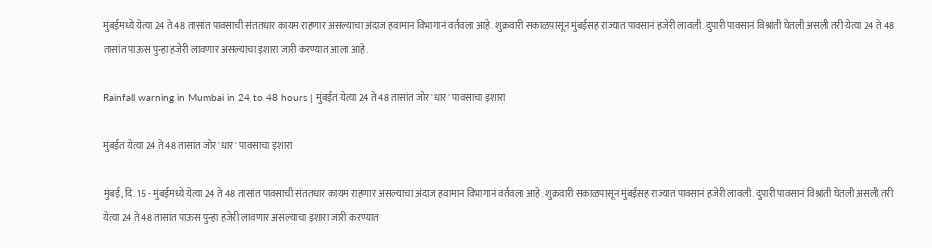मुंबईमध्ये येत्या 24 ते 48 तासांत पावसाची संततधार कायम राहणार असल्याचा अंदाज हवामान विभागानं वर्तवला आहे. शुक्रवारी सकाळपासून मुंबईसह राज्यात पावसानं हजेरी लावली. दुपारी पावसानं विश्रांती घेतली असली तरी येत्या 24 ते 48 तासांत पाऊस पुन्हा हजेरी लावणार असल्याचा इशारा जारी करण्यात आला आहे.

Rainfall warning in Mumbai in 24 to 48 hours | मुंबईत येत्या 24 ते 48 तासांत जोर'धार' पावसाचा इशारा

मुंबईत येत्या 24 ते 48 तासांत जोर'धार' पावसाचा इशारा

मुंबई, दि. 15 - मुंबईमध्ये येत्या 24 ते 48 तासांत पावसाची संततधार कायम राहणार असल्याचा अंदाज हवामान विभागानं वर्तवला आहे. शुक्रवारी सकाळपासून मुंबईसह राज्यात पावसानं हजेरी लावली. दुपारी पावसानं विश्रांती घेतली असली तरी येत्या 24 ते 48 तासांत पाऊस पुन्हा हजेरी लावणार असल्याचा इशारा जारी करण्यात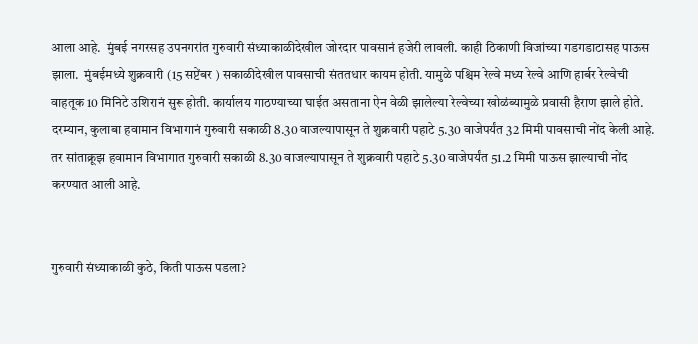आला आहे.  मुंबई नगरसह उपनगरांत गुरुवारी संध्याकाळीदेखील जोरदार पावसानं हजेरी लावली. काही ठिकाणी विजांच्या गडगडाटासह पाऊस झाला.  मुंबईमध्ये शुक्रवारी (15 सप्टेंबर ) सकाळीदेखील पावसाची संततधार कायम होती. यामुळे पश्चिम रेल्वे मध्य रेल्वे आणि हार्बर रेल्वेची वाहतूक 10 मिनिटे उशिरानं सुरू होती. कार्यालय गाठण्याच्या घाईत असताना ऐन वेळी झालेल्या रेल्वेच्या खोळंब्यामुळे प्रवासी हैराण झाले होते. दरम्यान, कुलाबा हवामान विभागानं गुरुवारी सकाळी 8.30 वाजल्यापासून ते शुक्रवारी पहाटे 5.30 वाजेपर्यंत 32 मिमी पावसाची नोंद केली आहे. तर सांताक्रूझ हवामान विभागात गुरुवारी सकाळी 8.30 वाजल्यापासून ते शुक्रवारी पहाटे 5.30 वाजेपर्यंत 51.2 मिमी पाऊस झाल्याची नोंद करण्यात आली आहे.


गुरुवारी संध्याकाळी कुठे, किती पाऊस पडला?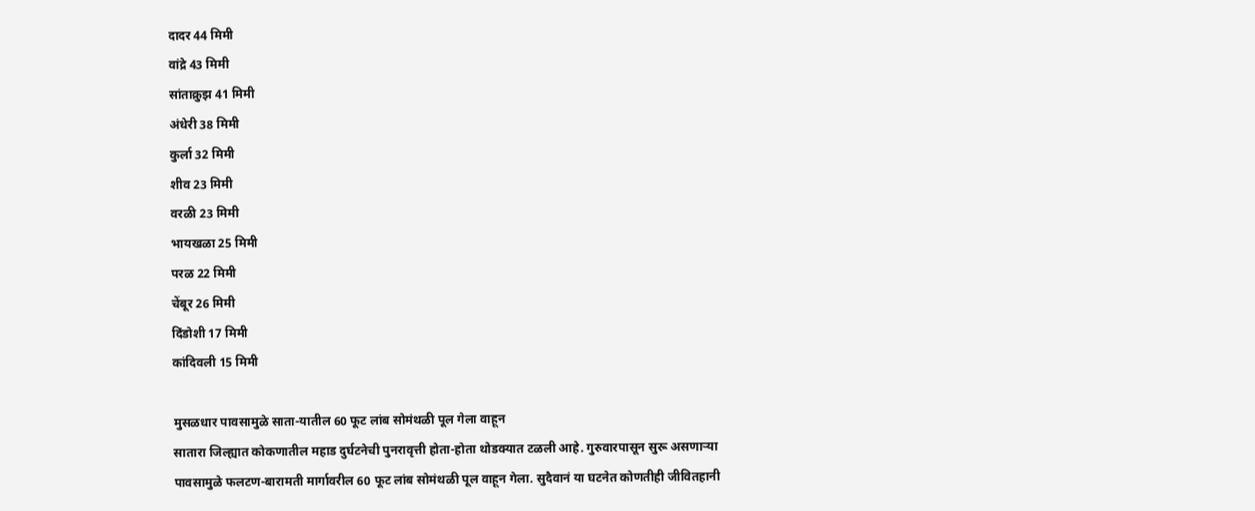दादर 44 मिमी
वांद्रे 43 मिमी
सांताक्रुझ 41 मिमी
अंधेरी 38 मिमी
कुर्ला 32 मिमी
शीव 23 मिमी
वरळी 23 मिमी
भायखळा 25 मिमी
परळ 22 मिमी
चेंबूर 26 मिमी
दिंडोशी 17 मिमी
कांदिवली 15 मिमी

मुसळधार पावसामुळे साता-यातील 60 फूट लांब सोमंथळी पूल गेला वाहून
सातारा जिल्ह्यात कोकणातील महाड दुर्घटनेची पुनरावृत्ती होता-होता थोडक्यात टळली आहे. गुरुवारपासून सुरू असणाऱ्या पावसामुळे फलटण-बारामती मार्गावरील 60 फूट लांब सोमंथळी पूल वाहून गेला. सुदैवानं या घटनेत कोणतीही जीवितहानी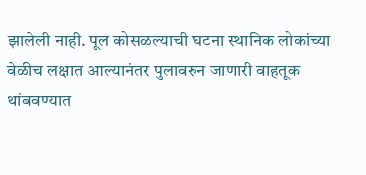झालेली नाही. पूल कोसळल्याची घटना स्थानिक लोकांच्या वेळीच लक्षात आल्यानंतर पुलावरुन जाणारी वाहतूक थांबवण्यात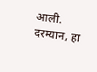आली. दरम्यान, हा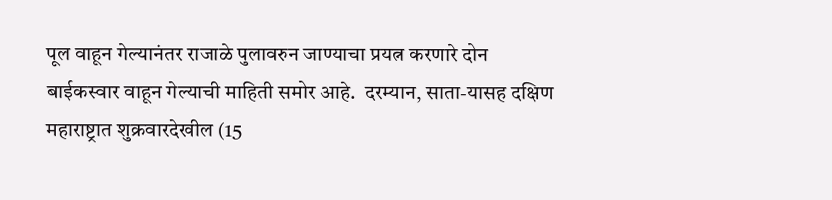पूल वाहून गेल्यानंतर राजाळे पुलावरुन जाण्याचा प्रयत्न करणारे दोन बाईकस्वार वाहून गेल्याची माहिती समोर आहे.  दरम्यान, साता-यासह दक्षिण महाराष्ट्रात शुक्रवारदेखील (15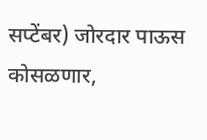सप्टेंबर) जोरदार पाऊस कोसळणार,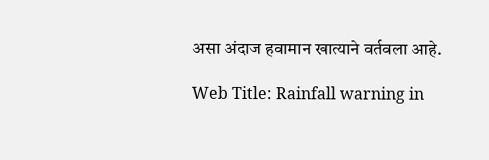असा अंदाज हवामान खात्याने वर्तवला आहे.

Web Title: Rainfall warning in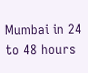Mumbai in 24 to 48 hours